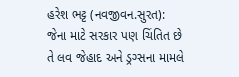હરેશ ભટ્ટ (નવજીવન.સુરત): જેના માટે સરકાર પણ ચિંતિત છે તે લવ જેહાદ અને ડ્રગ્સના મામલે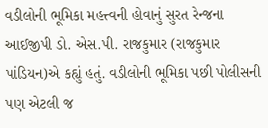વડીલોની ભૂમિકા મહત્ત્વની હોવાનું સુરત રેન્જના આઈજીપી ડો. એસ.પી. રાજકુમાર (રાજકુમાર પાંડિયન)એ કહ્યું હતું. વડીલોની ભૂમિકા પછી પોલીસની પણ એટલી જ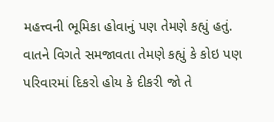મહત્ત્વની ભૂમિકા હોવાનું પણ તેમણે કહ્યું હતું.
વાતને વિગતે સમજાવતા તેમણે કહ્યું કે કોઇ પણ પરિવારમાં દિકરો હોય કે દીકરી જો તે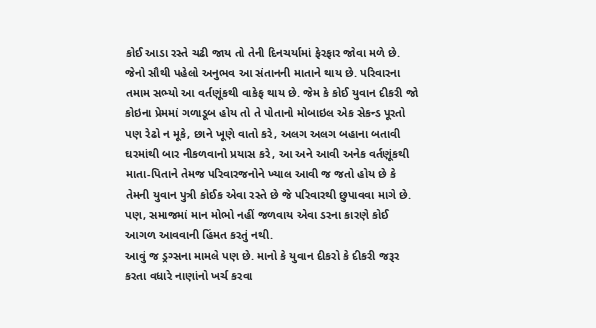કોઈ આડા રસ્તે ચઢી જાય તો તેની દિનચર્યામાં ફેરફાર જોવા મળે છે. જેનો સૌથી પહેલો અનુભવ આ સંતાનની માતાને થાય છે. પરિવારના તમામ સભ્યો આ વર્તણૂંકથી વાકેફ થાય છે. જેમ કે કોઈ યુવાન દીકરી જો કોઇના પ્રેમમાં ગળાડૂબ હોય તો તે પોતાનો મોબાઇલ એક સેકન્ડ પૂરતો પણ રેઢો ન મૂકે, છાને ખૂણે વાતો કરે, અલગ અલગ બહાના બતાવી ઘરમાંથી બાર નીકળવાનો પ્રયાસ કરે, આ અને આવી અનેક વર્તણૂંકથી માતા-પિતાને તેમજ પરિવારજનોને ખ્યાલ આવી જ જતો હોય છે કે તેમની યુવાન પુત્રી કોઈક એવા રસ્તે છે જે પરિવારથી છુપાવવા માગે છે. પણ, સમાજમાં માન મોભો નહીં જળવાય એવા ડરના કારણે કોઈ આગળ આવવાની હિંમત કરતું નથી.
આવું જ ડ્રગ્સના મામલે પણ છે. માનો કે યુવાન દીકરો કે દીકરી જરૂર કરતા વધારે નાણાંનો ખર્ચ કરવા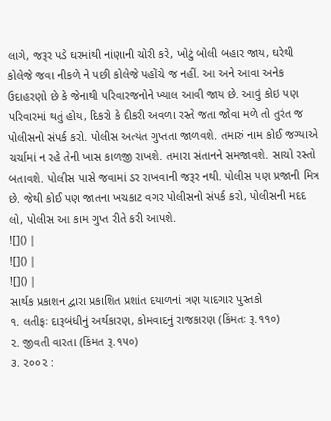લાગે, જરૂર પડે ઘરમાંથી નાંણાની ચોરી કરે, ખોટું બોલી બહાર જાય, ઘરેથી કોલેજે જવા નીકળે ને પછી કોલેજે પહોંચે જ નહીં. આ અને આવા અનેક ઉદાહરણો છે કે જેનાથી પરિવારજનોને ખ્યાલ આવી જાય છે. આવું કોઇ પણ પરિવારમાં થતું હોય, દિકરો કે દીકરી અવળા રસ્તે જતા જોવા મળે તો તુરંત જ પોલીસનો સંપર્ક કરો. પોલીસ અત્યંત ગુપ્તતા જાળવશે. તમારું નામ કોઈ જગ્યાએ ચર્ચામાં ન રહે તેની ખાસ કાળજી રાખશે. તમારા સંતાનને સમજાવશે. સાચો રસ્તો બતાવશે. પોલીસ પાસે જવામાં ડર રાખવાની જરૂર નથી. પોલીસ પણ પ્રજાની મિત્ર છે. જેથી કોઈ પણ જાતના ખચકાટ વગર પોલીસનો સંપર્ક કરો, પોલીસની મદદ લો, પોલીસ આ કામ ગુપ્ત રીતે કરી આપશે.
![]() |
![]() |
![]() |
સાર્થક પ્રકાશન દ્વારા પ્રકાશિત પ્રશાંત દયાળનાં ત્રણ યાદગાર પુસ્તકો
૧. લતીફઃ દારૂબંધીનું અર્થકારણ, કોમવાદનું રાજકારણ (કિંમતઃ રૂ.૧૧૦)
૨. જીવતી વારતા (કિંમત રૂ.૧૫૦)
૩. ૨૦૦૨ :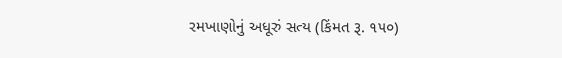રમખાણોનું અધૂરું સત્ય (કિંમત રૂ. ૧૫૦)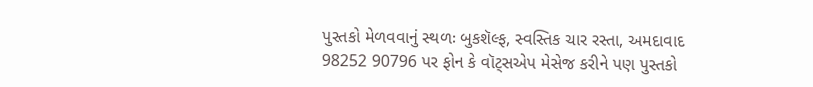પુસ્તકો મેળવવાનું સ્થળઃ બુકશૅલ્ફ, સ્વસ્તિક ચાર રસ્તા, અમદાવાદ
98252 90796 પર ફોન કે વૉટ્સએપ મેસેજ કરીને પણ પુસ્તકો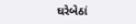ઘરેબેઠાં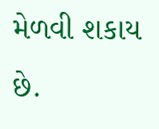મેળવી શકાય છે.